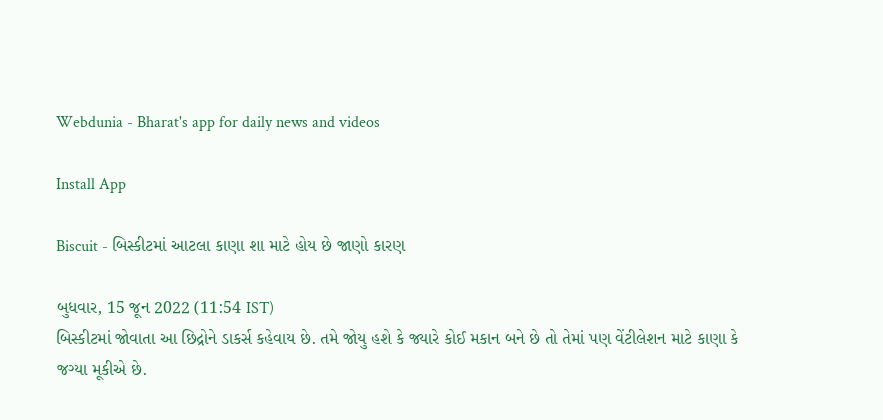Webdunia - Bharat's app for daily news and videos

Install App

Biscuit - બિસ્કીટમાં આટલા કાણા શા માટે હોય છે જાણો કારણ

બુધવાર, 15 જૂન 2022 (11:54 IST)
બિસ્કીટમાં જોવાતા આ છિદ્રોને ડાકર્સ કહેવાય છે. તમે જોયુ હશે કે જ્યારે કોઈ મકાન બને છે તો તેમાં પણ વેંટીલેશન માટે કાણા કે જગ્યા મૂકીએ છે.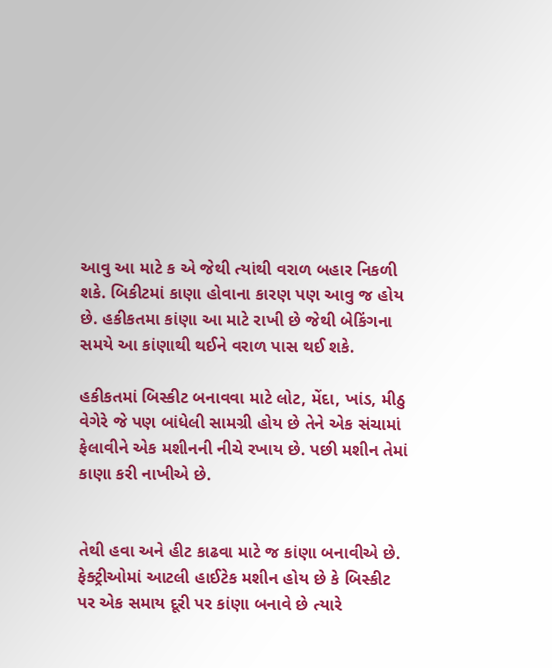આવુ આ માટે ક એ જેથી ત્યાંથી વરાળ બહાર નિકળી શકે. બિકીટમાં કાણા હોવાના કારણ પણ આવુ જ હોય છે. હકીકતમા કાંણા આ માટે રાખી છે જેથી બેકિંગના સમયે આ કાંણાથી થઈને વરાળ પાસ થઈ શકે.

હકીકતમાં બિસ્કીટ બનાવવા માટે લોટ, મેંદા, ખાંડ, મીઠુ વેગેરે જે પણ બાંધેલી સામગ્રી હોય છે તેને એક સંચામાં ફેલાવીને એક મશીનની નીચે રખાય છે. પછી મશીન તેમાં કાણા કરી નાખીએ છે.


તેથી હવા અને હીટ કાઢવા માટે જ કાંણા બનાવીએ છે. ફેક્ટ્રીઓમાં આટલી હાઈટેક મશીન હોય છે કે બિસ્કીટ પર એક સમાય દૂરી પર કાંણા બનાવે છે ત્યારે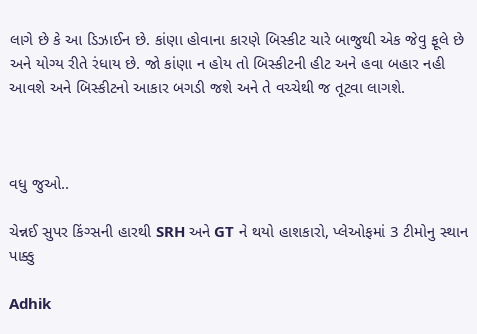લાગે છે કે આ ડિઝાઈન છે. કાંણા હોવાના કારણે બિસ્કીટ ચારે બાજુથી એક જેવુ ફૂલે છે અને યોગ્ય રીતે રંધાય છે. જો કાંણા ન હોય તો બિસ્કીટની હીટ અને હવા બહાર નહી આવશે અને બિસ્કીટનો આકાર બગડી જશે અને તે વચ્ચેથી જ તૂટવા લાગશે.



વધુ જુઓ..

ચેન્નઈ સુપર કિંગ્સની હારથી SRH અને GT ને થયો હાશકારો, પ્લેઓફમાં 3 ટીમોનુ સ્થાન પાક્કુ

Adhik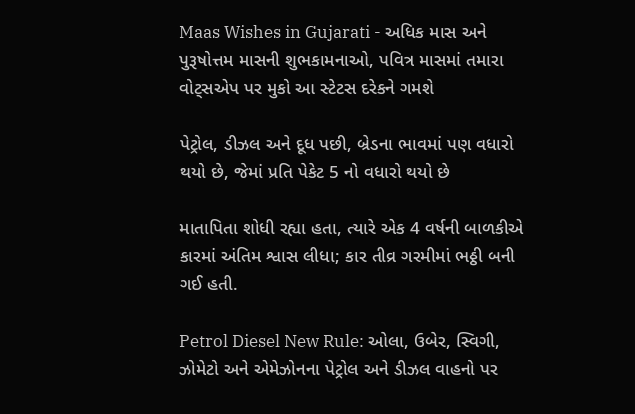Maas Wishes in Gujarati - અધિક માસ અને પુરૂષોત્તમ માસની શુભકામનાઓ, પવિત્ર માસમાં તમારા વોટ્સએપ પર મુકો આ સ્ટેટસ દરેકને ગમશે

પેટ્રોલ, ડીઝલ અને દૂધ પછી, બ્રેડના ભાવમાં પણ વધારો થયો છે, જેમાં પ્રતિ પેકેટ 5 નો વધારો થયો છે

માતાપિતા શોધી રહ્યા હતા, ત્યારે એક 4 વર્ષની બાળકીએ કારમાં અંતિમ શ્વાસ લીધા; કાર તીવ્ર ગરમીમાં ભઠ્ઠી બની ગઈ હતી.

Petrol Diesel New Rule: ઓલા, ઉબેર, સ્વિગી, ઝોમેટો અને એમેઝોનના પેટ્રોલ અને ડીઝલ વાહનો પર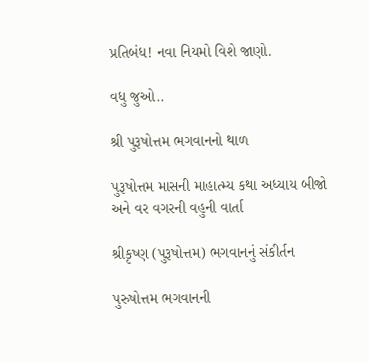પ્રતિબંધ! નવા નિયમો વિશે જાણો.

વધુ જુઓ..

શ્રી પુરૂષોત્તમ ભગવાનનો થાળ

પુરૂષોત્તમ માસની માહાત્મ્ય કથા અધ્યાય બીજો અને વર વગરની વહુની વાર્તા

શ્રીકૃષ્ણ (પુરૂષોત્તમ) ભગવાનનું સંકીર્તન

પુરુષોત્તમ ભગવાનની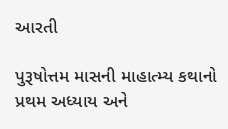આરતી

પુરૂષોત્તમ માસની માહાત્મ્ય કથાનો પ્રથમ અધ્યાય અને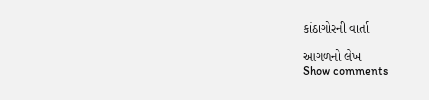કાંઠાગોરની વાર્તા

આગળનો લેખ
Show comments